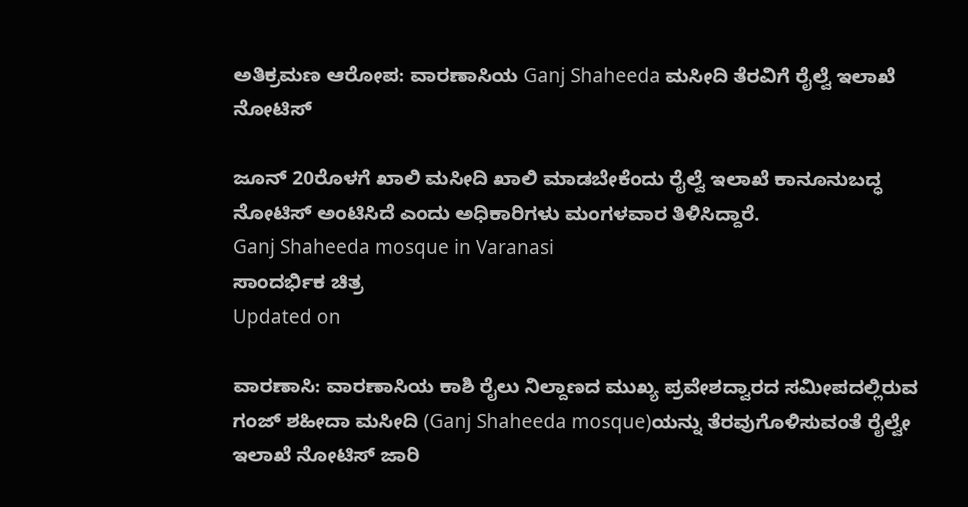ಅತಿಕ್ರಮಣ ಆರೋಪ: ವಾರಣಾಸಿಯ Ganj Shaheeda ಮಸೀದಿ ತೆರವಿಗೆ ರೈಲ್ವೆ ಇಲಾಖೆ ನೋಟಿಸ್

ಜೂನ್ 20ರೊಳಗೆ ಖಾಲಿ ಮಸೀದಿ ಖಾಲಿ ಮಾಡಬೇಕೆಂದು ರೈಲ್ವೆ ಇಲಾಖೆ ಕಾನೂನುಬದ್ಧ ನೋಟಿಸ್ ಅಂಟಿಸಿದೆ ಎಂದು ಅಧಿಕಾರಿಗಳು ಮಂಗಳವಾರ ತಿಳಿಸಿದ್ದಾರೆ.
Ganj Shaheeda mosque in Varanasi
ಸಾಂದರ್ಭಿಕ ಚಿತ್ರ
Updated on

ವಾರಣಾಸಿ: ವಾರಣಾಸಿಯ ಕಾಶಿ ರೈಲು ನಿಲ್ದಾಣದ ಮುಖ್ಯ ಪ್ರವೇಶದ್ವಾರದ ಸಮೀಪದಲ್ಲಿರುವ ಗಂಜ್ ಶಹೀದಾ ಮಸೀದಿ (Ganj Shaheeda mosque)ಯನ್ನು ತೆರವುಗೊಳಿಸುವಂತೆ ರೈಲ್ವೇ ಇಲಾಖೆ ನೋಟಿಸ್ ಜಾರಿ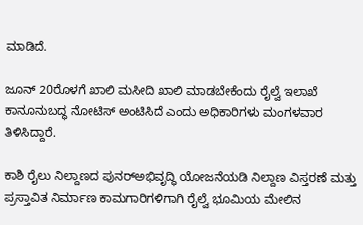ಮಾಡಿದೆ.

ಜೂನ್ 20ರೊಳಗೆ ಖಾಲಿ ಮಸೀದಿ ಖಾಲಿ ಮಾಡಬೇಕೆಂದು ರೈಲ್ವೆ ಇಲಾಖೆ ಕಾನೂನುಬದ್ಧ ನೋಟಿಸ್ ಅಂಟಿಸಿದೆ ಎಂದು ಅಧಿಕಾರಿಗಳು ಮಂಗಳವಾರ ತಿಳಿಸಿದ್ದಾರೆ.

ಕಾಶಿ ರೈಲು ನಿಲ್ದಾಣದ ಪುನರ್‌ಅಭಿವೃದ್ಧಿ ಯೋಜನೆಯಡಿ ನಿಲ್ದಾಣ ವಿಸ್ತರಣೆ ಮತ್ತು ಪ್ರಸ್ತಾವಿತ ನಿರ್ಮಾಣ ಕಾಮಗಾರಿಗಳಿಗಾಗಿ ರೈಲ್ವೆ ಭೂಮಿಯ ಮೇಲಿನ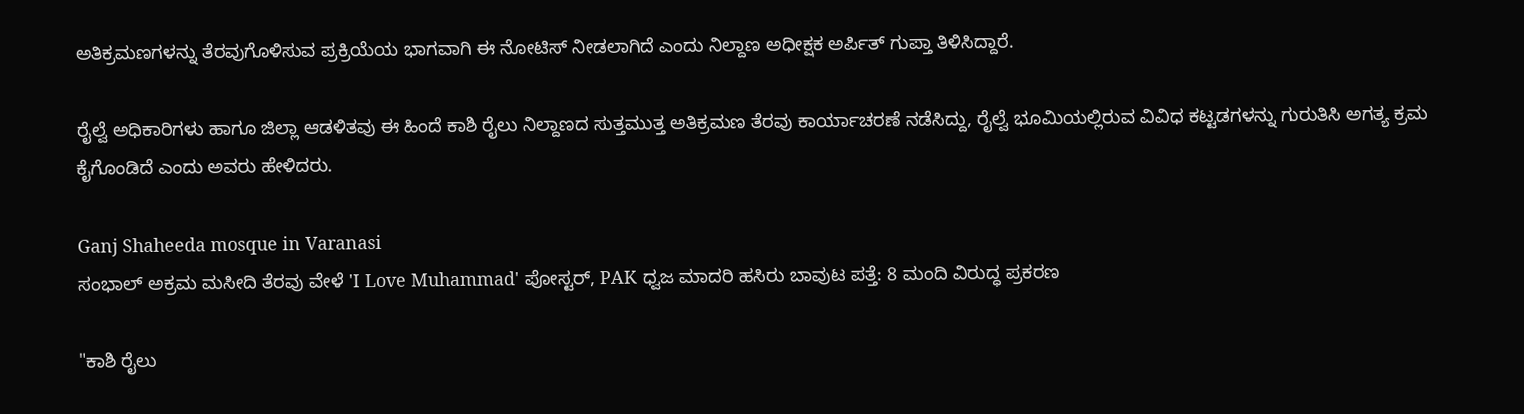ಅತಿಕ್ರಮಣಗಳನ್ನು ತೆರವುಗೊಳಿಸುವ ಪ್ರಕ್ರಿಯೆಯ ಭಾಗವಾಗಿ ಈ ನೋಟಿಸ್ ನೀಡಲಾಗಿದೆ ಎಂದು ನಿಲ್ದಾಣ ಅಧೀಕ್ಷಕ ಅರ್ಪಿತ್ ಗುಪ್ತಾ ತಿಳಿಸಿದ್ದಾರೆ.

ರೈಲ್ವೆ ಅಧಿಕಾರಿಗಳು ಹಾಗೂ ಜಿಲ್ಲಾ ಆಡಳಿತವು ಈ ಹಿಂದೆ ಕಾಶಿ ರೈಲು ನಿಲ್ದಾಣದ ಸುತ್ತಮುತ್ತ ಅತಿಕ್ರಮಣ ತೆರವು ಕಾರ್ಯಾಚರಣೆ ನಡೆಸಿದ್ದು, ರೈಲ್ವೆ ಭೂಮಿಯಲ್ಲಿರುವ ವಿವಿಧ ಕಟ್ಟಡಗಳನ್ನು ಗುರುತಿಸಿ ಅಗತ್ಯ ಕ್ರಮ ಕೈಗೊಂಡಿದೆ ಎಂದು ಅವರು ಹೇಳಿದರು.

Ganj Shaheeda mosque in Varanasi
ಸಂಭಾಲ್ ಅಕ್ರಮ ಮಸೀದಿ ತೆರವು ವೇಳೆ 'I Love Muhammad' ಪೋಸ್ಟರ್‌, PAK ಧ್ವಜ ಮಾದರಿ ಹಸಿರು ಬಾವುಟ ಪತ್ತೆ: 8 ಮಂದಿ ವಿರುದ್ಧ ಪ್ರಕರಣ

"ಕಾಶಿ ರೈಲು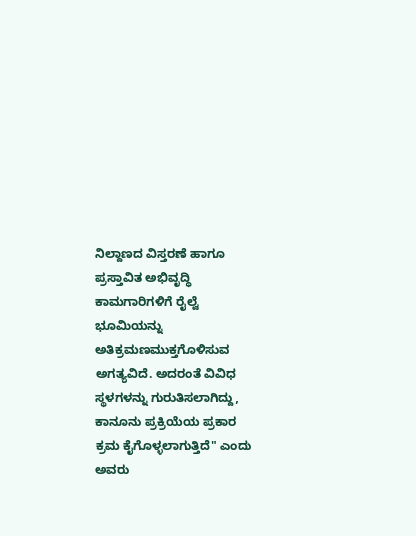ನಿಲ್ದಾಣದ ವಿಸ್ತರಣೆ ಹಾಗೂ ಪ್ರಸ್ತಾವಿತ ಅಭಿವೃದ್ಧಿ ಕಾಮಗಾರಿಗಳಿಗೆ ರೈಲ್ವೆ ಭೂಮಿಯನ್ನು ಅತಿಕ್ರಮಣಮುಕ್ತಗೊಳಿಸುವ ಅಗತ್ಯವಿದೆ. ಅದರಂತೆ ವಿವಿಧ ಸ್ಥಳಗಳನ್ನು ಗುರುತಿಸಲಾಗಿದ್ದು, ಕಾನೂನು ಪ್ರಕ್ರಿಯೆಯ ಪ್ರಕಾರ ಕ್ರಮ ಕೈಗೊಳ್ಳಲಾಗುತ್ತಿದೆ" ಎಂದು ಅವರು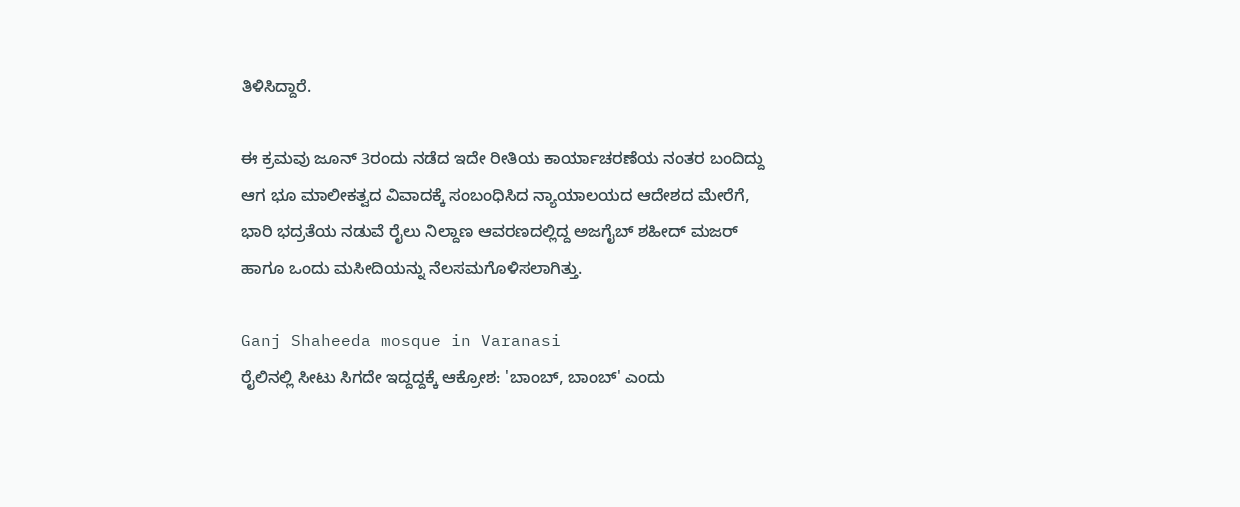ತಿಳಿಸಿದ್ದಾರೆ.

ಈ ಕ್ರಮವು ಜೂನ್ 3ರಂದು ನಡೆದ ಇದೇ ರೀತಿಯ ಕಾರ್ಯಾಚರಣೆಯ ನಂತರ ಬಂದಿದ್ದು ಆಗ ಭೂ ಮಾಲೀಕತ್ವದ ವಿವಾದಕ್ಕೆ ಸಂಬಂಧಿಸಿದ ನ್ಯಾಯಾಲಯದ ಆದೇಶದ ಮೇರೆಗೆ, ಭಾರಿ ಭದ್ರತೆಯ ನಡುವೆ ರೈಲು ನಿಲ್ದಾಣ ಆವರಣದಲ್ಲಿದ್ದ ಅಜಗೈಬ್ ಶಹೀದ್ ಮಜರ್ ಹಾಗೂ ಒಂದು ಮಸೀದಿಯನ್ನು ನೆಲಸಮಗೊಳಿಸಲಾಗಿತ್ತು.

Ganj Shaheeda mosque in Varanasi
ರೈಲಿನಲ್ಲಿ ಸೀಟು ಸಿಗದೇ ಇದ್ದದ್ದಕ್ಕೆ ಆಕ್ರೋಶ: 'ಬಾಂಬ್, ಬಾಂಬ್' ಎಂದು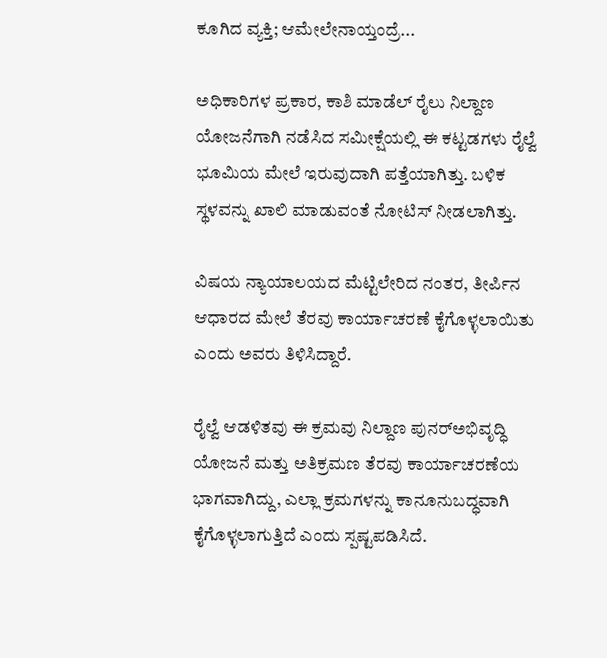ಕೂಗಿದ ವ್ಯಕ್ತಿ; ಆಮೇಲೇನಾಯ್ತಂದ್ರೆ...

ಅಧಿಕಾರಿಗಳ ಪ್ರಕಾರ, ಕಾಶಿ ಮಾಡೆಲ್ ರೈಲು ನಿಲ್ದಾಣ ಯೋಜನೆಗಾಗಿ ನಡೆಸಿದ ಸಮೀಕ್ಷೆಯಲ್ಲಿ ಈ ಕಟ್ಟಡಗಳು ರೈಲ್ವೆ ಭೂಮಿಯ ಮೇಲೆ ಇರುವುದಾಗಿ ಪತ್ತೆಯಾಗಿತ್ತು. ಬಳಿಕ ಸ್ಥಳವನ್ನು ಖಾಲಿ ಮಾಡುವಂತೆ ನೋಟಿಸ್ ನೀಡಲಾಗಿತ್ತು.

ವಿಷಯ ನ್ಯಾಯಾಲಯದ ಮೆಟ್ಟಿಲೇರಿದ ನಂತರ, ತೀರ್ಪಿನ ಆಧಾರದ ಮೇಲೆ ತೆರವು ಕಾರ್ಯಾಚರಣೆ ಕೈಗೊಳ್ಳಲಾಯಿತು ಎಂದು ಅವರು ತಿಳಿಸಿದ್ದಾರೆ.

ರೈಲ್ವೆ ಆಡಳಿತವು ಈ ಕ್ರಮವು ನಿಲ್ದಾಣ ಪುನರ್‌ಅಭಿವೃದ್ಧಿ ಯೋಜನೆ ಮತ್ತು ಅತಿಕ್ರಮಣ ತೆರವು ಕಾರ್ಯಾಚರಣೆಯ ಭಾಗವಾಗಿದ್ದು, ಎಲ್ಲಾ ಕ್ರಮಗಳನ್ನು ಕಾನೂನುಬದ್ಧವಾಗಿ ಕೈಗೊಳ್ಳಲಾಗುತ್ತಿದೆ ಎಂದು ಸ್ಪಷ್ಟಪಡಿಸಿದೆ.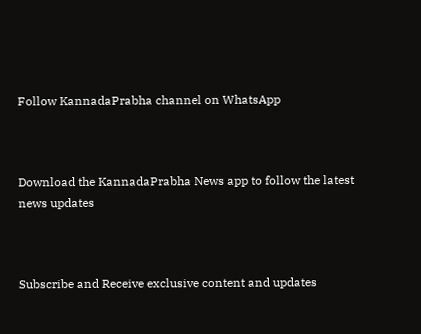Follow KannadaPrabha channel on WhatsApp



Download the KannadaPrabha News app to follow the latest news updates



Subscribe and Receive exclusive content and updates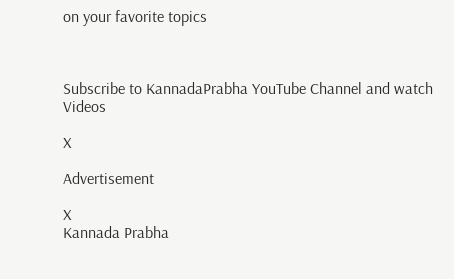on your favorite topics



Subscribe to KannadaPrabha YouTube Channel and watch Videos

X

Advertisement

X
Kannada Prabha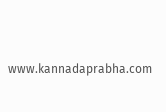www.kannadaprabha.com